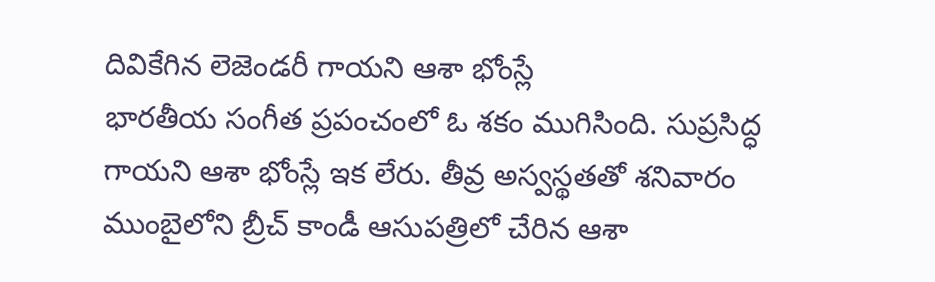దివికేగిన లెజెండరీ గాయని ఆశా భోంస్లే
భారతీయ సంగీత ప్రపంచంలో ఓ శకం ముగిసింది. సుప్రసిద్ధ గాయని ఆశా భోంస్లే ఇక లేరు. తీవ్ర అస్వస్థతతో శనివారం ముంబైలోని బ్రీచ్ కాండీ ఆసుపత్రిలో చేరిన ఆశా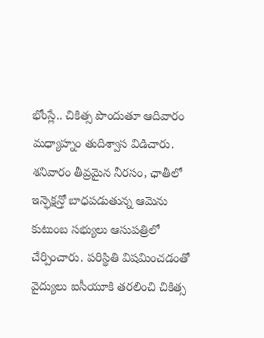భోంస్లే.. చికిత్స పొందుతూ ఆదివారం మధ్యాహ్నం తుదిశ్వాస విడిచారు. శనివారం తీవ్రమైన నీరసం, ఛాతీలో ఇన్ఫెక్షన్తో బాధపడుతున్న ఆమెను కుటుంబ సభ్యులు ఆసుపత్రిలో చేర్పించారు. పరిస్థితి విషమించడంతో వైద్యులు ఐసీయూకి తరలించి చికిత్స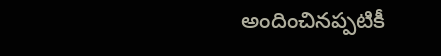అందించినప్పటికీ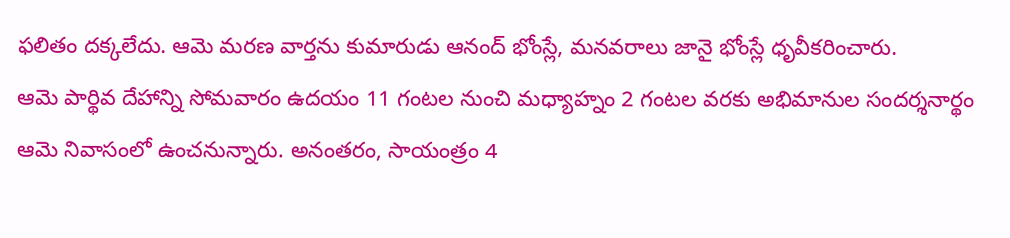ఫలితం దక్కలేదు. ఆమె మరణ వార్తను కుమారుడు ఆనంద్ భోంస్లే, మనవరాలు జానై భోంస్లే ధృవీకరించారు.
ఆమె పార్థివ దేహాన్ని సోమవారం ఉదయం 11 గంటల నుంచి మధ్యాహ్నం 2 గంటల వరకు అభిమానుల సందర్శనార్థం ఆమె నివాసంలో ఉంచనున్నారు. అనంతరం, సాయంత్రం 4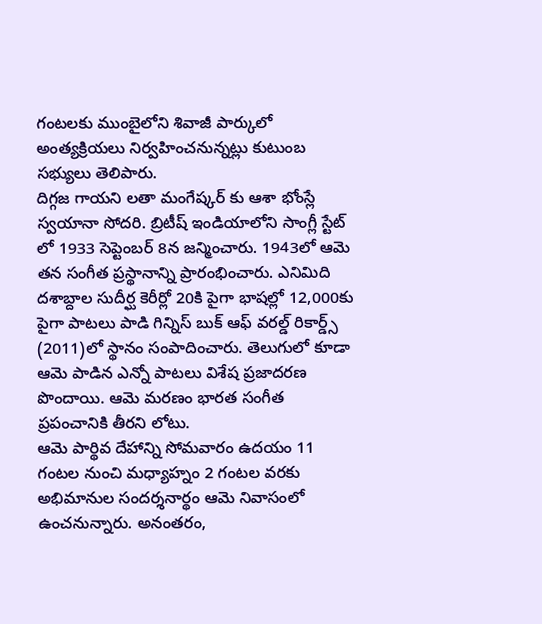గంటలకు ముంబైలోని శివాజీ పార్కులో అంత్యక్రియలు నిర్వహించనున్నట్లు కుటుంబ సభ్యులు తెలిపారు.
దిగ్గజ గాయని లతా మంగేష్కర్ కు ఆశా భోంస్లే స్వయానా సోదరి. బ్రిటీష్ ఇండియాలోని సాంగ్లీ స్టేట్ లో 1933 సెప్టెంబర్ 8న జన్మించారు. 1943లో ఆమె తన సంగీత ప్రస్థానాన్ని ప్రారంభించారు. ఎనిమిది దశాబ్దాల సుదీర్ఘ కెరీర్లో 20కి పైగా భాషల్లో 12,000కు పైగా పాటలు పాడి గిన్నిస్ బుక్ ఆఫ్ వరల్డ్ రికార్డ్స్ (2011)లో స్థానం సంపాదించారు. తెలుగులో కూడా ఆమె పాడిన ఎన్నో పాటలు విశేష ప్రజాదరణ పొందాయి. ఆమె మరణం భారత సంగీత ప్రపంచానికి తీరని లోటు.
ఆమె పార్థివ దేహాన్ని సోమవారం ఉదయం 11 గంటల నుంచి మధ్యాహ్నం 2 గంటల వరకు అభిమానుల సందర్శనార్థం ఆమె నివాసంలో ఉంచనున్నారు. అనంతరం,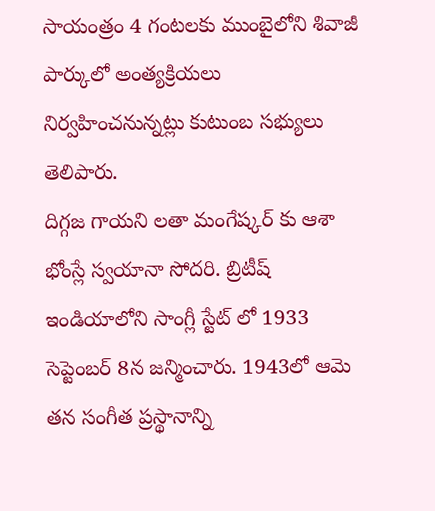సాయంత్రం 4 గంటలకు ముంబైలోని శివాజీ పార్కులో అంత్యక్రియలు నిర్వహించనున్నట్లు కుటుంబ సభ్యులు తెలిపారు.
దిగ్గజ గాయని లతా మంగేష్కర్ కు ఆశా భోంస్లే స్వయానా సోదరి. బ్రిటీష్ ఇండియాలోని సాంగ్లీ స్టేట్ లో 1933 సెప్టెంబర్ 8న జన్మించారు. 1943లో ఆమె తన సంగీత ప్రస్థానాన్ని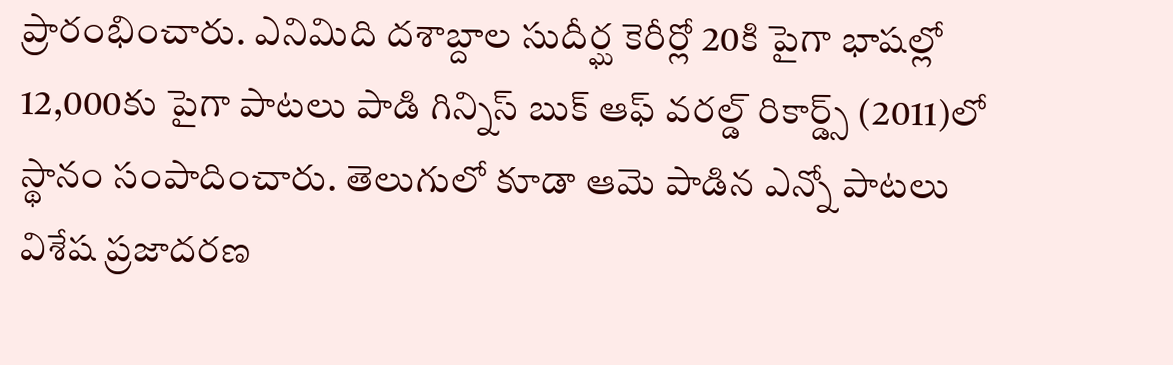ప్రారంభించారు. ఎనిమిది దశాబ్దాల సుదీర్ఘ కెరీర్లో 20కి పైగా భాషల్లో 12,000కు పైగా పాటలు పాడి గిన్నిస్ బుక్ ఆఫ్ వరల్డ్ రికార్డ్స్ (2011)లో స్థానం సంపాదించారు. తెలుగులో కూడా ఆమె పాడిన ఎన్నో పాటలు విశేష ప్రజాదరణ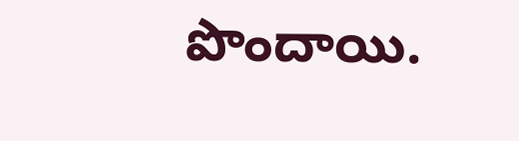పొందాయి.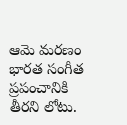ఆమె మరణం భారత సంగీత ప్రపంచానికి తీరని లోటు.